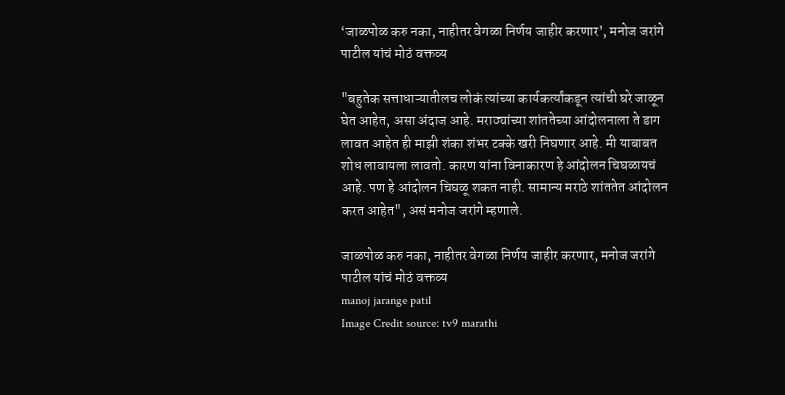‘जाळपोळ करु नका, नाहीतर वेगळा निर्णय जाहीर करणार’, मनोज जरांगे पाटील यांचं मोठं वक्तव्य

"बहुतेक सत्ताधाऱ्यातीलच लोकं त्यांच्या कार्यकर्त्यांकडून त्यांची घरे जाळून घेत आहेत, असा अंदाज आहे. मराठ्यांच्या शांततेच्या आंदोलनाला ते डाग लावत आहेत ही माझी शंका शंभर टक्के खरी निघणार आहे. मी याबाबत शोध लावायला लावतो. कारण यांना विनाकारण हे आंदोलन चिघळायचं आहे. पण हे आंदोलन चिघळू शकत नाही. सामान्य मराठे शांततेत आंदोलन करत आहेत", असं मनोज जरांगे म्हणाले.

जाळपोळ करु नका, नाहीतर वेगळा निर्णय जाहीर करणार, मनोज जरांगे पाटील यांचं मोठं वक्तव्य
manoj jarange patil
Image Credit source: tv9 marathi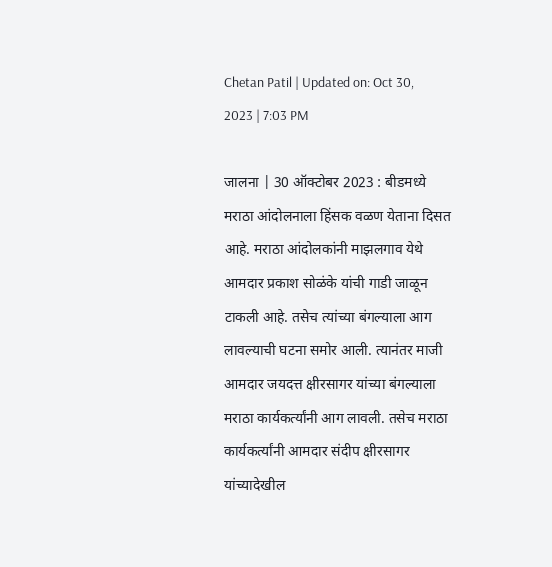Chetan Patil | Updated on: Oct 30, 2023 | 7:03 PM

जालना | 30 ऑक्टोबर 2023 : बीडमध्ये मराठा आंदोलनाला हिंसक वळण येताना दिसत आहे. मराठा आंदोलकांनी माझलगाव येथे आमदार प्रकाश सोळंके यांची गाडी जाळून टाकली आहे. तसेच त्यांच्या बंगल्याला आग लावल्याची घटना समोर आली. त्यानंतर माजी आमदार जयदत्त क्षीरसागर यांच्या बंगल्याला मराठा कार्यकर्त्यांनी आग लावली. तसेच मराठा कार्यकर्त्यांनी आमदार संदीप क्षीरसागर यांच्यादेखील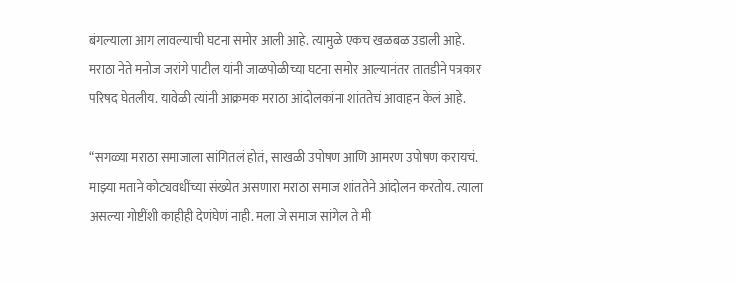बंगल्याला आग लावल्याची घटना समोर आली आहे. त्यामुळे एकच खळबळ उडाली आहे. मराठा नेते मनोज जरांगे पाटील यांनी जाळपोळीच्या घटना समोर आल्यानंतर तातडीने पत्रकार परिषद घेतलीय. यावेळी त्यांनी आक्रमक मराठा आंदोलकांना शांततेचं आवाहन केलं आहे.

“सगळ्या मराठा समाजाला सांगितलं होतं, साखळी उपोषण आणि आमरण उपोषण करायचं. माझ्या मताने कोट्यवधींच्या संख्येत असणारा मराठा समाज शांततेने आंदोलन करतोय. त्याला असल्या गोष्टींशी काहीही देणंघेणं नाही. मला जे समाज सांगेल ते मी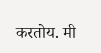करतोय. मी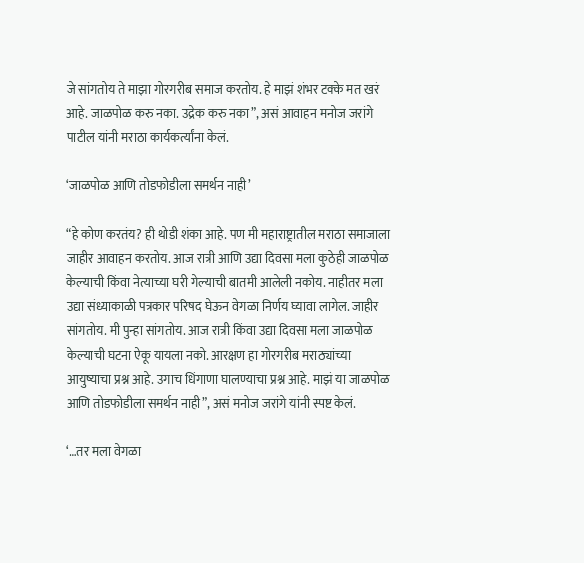जे सांगतोय ते माझा गोरगरीब समाज करतोय. हे माझं शंभर टक्के मत खरं आहे. जाळपोळ करु नका. उद्रेक करु नका”, असं आवाहन मनोज जरांगे पाटील यांनी मराठा कार्यकर्त्यांना केलं.

‘जाळपोळ आणि तोडफोडीला समर्थन नाही’

“हे कोण करतंय? ही थोडी शंका आहे. पण मी महाराष्ट्रातील मराठा समाजाला जाहीर आवाहन करतोय. आज रात्री आणि उद्या दिवसा मला कुठेही जाळपोळ केल्याची किंवा नेत्याच्या घरी गेल्याची बातमी आलेली नकोय. नाहीतर मला उद्या संध्याकाळी पत्रकार परिषद घेऊन वेगळा निर्णय घ्यावा लागेल. जाहीर सांगतोय. मी पुन्हा सांगतोय. आज रात्री किंवा उद्या दिवसा मला जाळपोळ केल्याची घटना ऐकू यायला नको. आरक्षण हा गोरगरीब मराठ्यांच्या आयुष्याचा प्रश्न आहे. उगाच धिंगाणा घालण्याचा प्रश्न आहे. माझं या जाळपोळ आणि तोडफोडीला समर्थन नाही”, असं मनोज जरांगे यांनी स्पष्ट केलं.

‘…तर मला वेगळा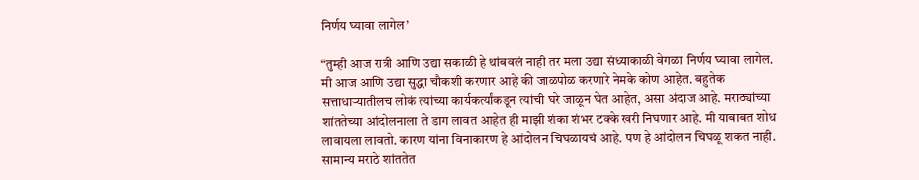निर्णय घ्यावा लागेल’

“तुम्ही आज रात्री आणि उद्या सकाळी हे थांबवलं नाही तर मला उद्या संध्याकाळी वेगळा निर्णय घ्यावा लागेल. मी आज आणि उद्या सुद्धा चौकशी करणार आहे की जाळपोळ करणारे नेमके कोण आहेत. बहुतेक सत्ताधाऱ्यातीलच लोकं त्यांच्या कार्यकर्त्यांकडून त्यांची घरे जाळून घेत आहेत, असा अंदाज आहे. मराठ्यांच्या शांततेच्या आंदोलनाला ते डाग लावत आहेत ही माझी शंका शंभर टक्के खरी निघणार आहे. मी याबाबत शोध लावायला लावतो. कारण यांना विनाकारण हे आंदोलन चिघळायचं आहे. पण हे आंदोलन चिघळू शकत नाही. सामान्य मराठे शांततेत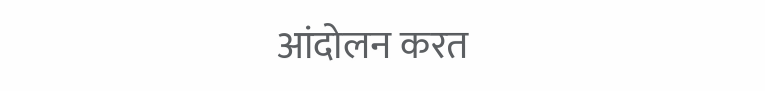आंदोलन करत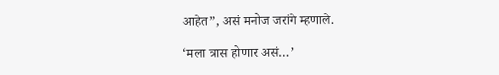आहेत”, असं मनोज जरांगे म्हणाले.

‘मला त्रास होणार असं…’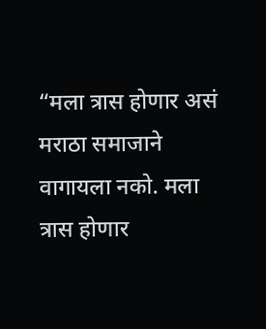“मला त्रास होणार असं मराठा समाजाने वागायला नको. मला त्रास होणार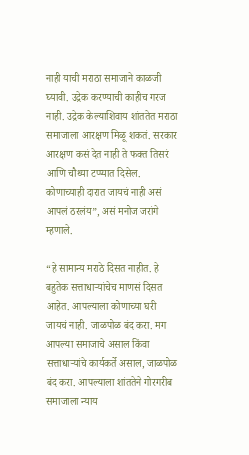नाही याची मराठा समाजाने काळजी घ्यावी. उद्रेक करण्याची काहीच गरज नाही. उद्रेक केल्याशिवाय शांततेत मराठा समाजाला आरक्षण मिळू शकतं. सरकार आरक्षण कसं देत नाही ते फक्त तिसरं आणि चौथ्या टप्प्यात दिसेल. कोणाच्याही दारात जायचं नाही असं आपलं ठरलंय”, असं मनोज जरांगे म्हणाले.

“हे सामान्य मराठे दिसत नाहीत. हे बहुतेक सत्ताधाऱ्यांचेच माणसं दिसत आहेत. आपल्याला कोणाच्या घरी जायचं नाही. जाळपोळ बंद करा. मग आपल्या समाजाचे असाल किंवा सत्ताधाऱ्यांचे कार्यकर्ते असाल, जाळपोळ बंद करा. आपल्याला शांततेने गोरगरीब समाजाला न्याय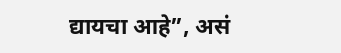द्यायचा आहे”, असं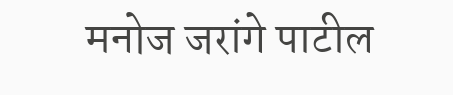मनोज जरांगे पाटील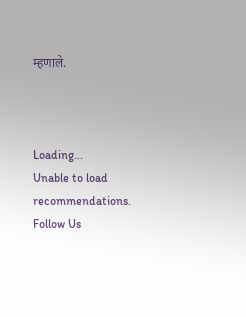म्हणाले.



Loading...
Unable to load recommendations.
Follow Us